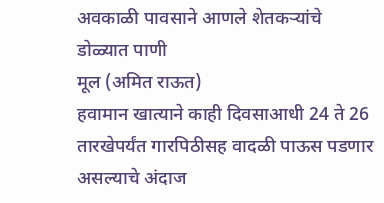अवकाळी पावसाने आणले शेतकऱ्यांचे डोळ्यात पाणी
मूल (अमित राऊत)
हवामान खात्याने काही दिवसाआधी 24 ते 26 तारखेपर्यंत गारपिठीसह वादळी पाऊस पडणार असल्याचे अंदाज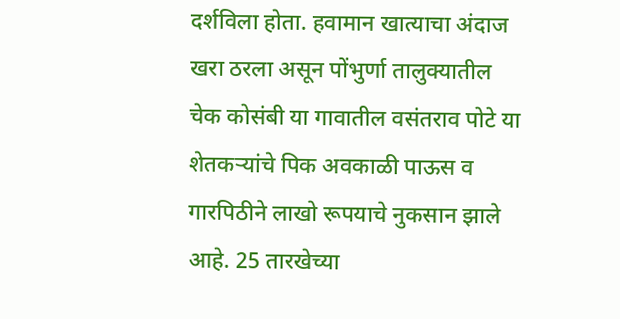दर्शविला होता. हवामान खात्याचा अंदाज खरा ठरला असून पोंभुर्णा तालुक्यातील चेक कोसंबी या गावातील वसंतराव पोटे या शेतकऱ्यांचे पिक अवकाळी पाऊस व गारपिठीने लाखो रूपयाचे नुकसान झाले आहे. 25 तारखेच्या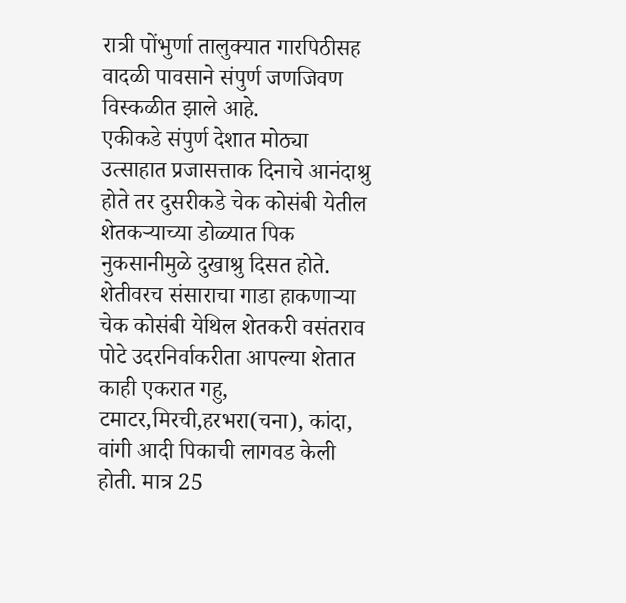रात्री पोंभुर्णा तालुक्यात गारपिठीसह वादळी पावसाने संपुर्ण जणजिवण विस्कळीत झाले आहे.
एकीकडे संपुर्ण देशात मोठ्या उत्साहात प्रजासत्ताक दिनाचे आनंदाश्रु होते तर दुसरीकडे चेक कोसंबी येतील शेतकऱ्याच्या डोळ्यात पिक नुकसानीमुळे दुखाश्रु दिसत होते.
शेतीवरच संसाराचा गाडा हाकणाऱ्या चेक कोसंबी येथिल शेतकरी वसंतराव पोटे उदरनिर्वाकरीता आपल्या शेतात काही एकरात गहु, टमाटर,मिरची,हरभरा(चना), कांदा, वांगी आदी पिकाची लागवड केली होती. मात्र 25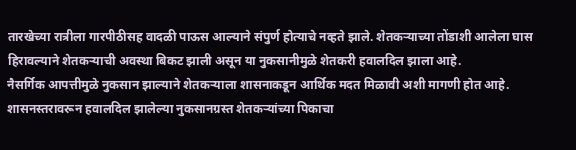तारखेच्या रात्रीला गारपीठीसह वादळी पाऊस आल्याने संपुर्ण होत्याचे नव्हते झाले. शेतकऱ्याच्या तोंडाशी आलेला घास हिरावल्याने शेतकऱ्याची अवस्था बिकट झाली असून या नुकसानीमुळे शेतकरी हवालदिल झाला आहे.
नैसर्गिक आपत्तीमुळे नुकसान झाल्याने शेतकऱ्याला शासनाकडून आर्थिक मदत मिळावी अशी मागणी होत आहे. शासनस्तरावरून हवालदिल झालेल्या नुकसानग्रस्त शेतकऱ्यांच्या पिकाचा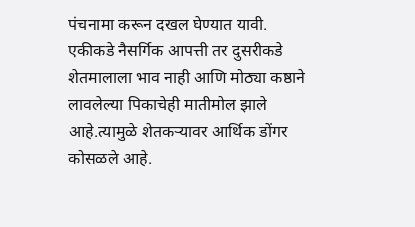पंचनामा करून दखल घेण्यात यावी.
एकीकडे नैसर्गिक आपत्ती तर दुसरीकडे शेतमालाला भाव नाही आणि मोठ्या कष्ठाने लावलेल्या पिकाचेही मातीमोल झाले आहे.त्यामुळे शेतकऱ्यावर आर्थिक डोंगर कोसळले आहे.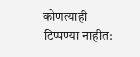कोणत्याही टिप्पण्या नाहीत: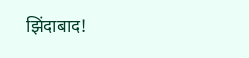झिंदाबाद!